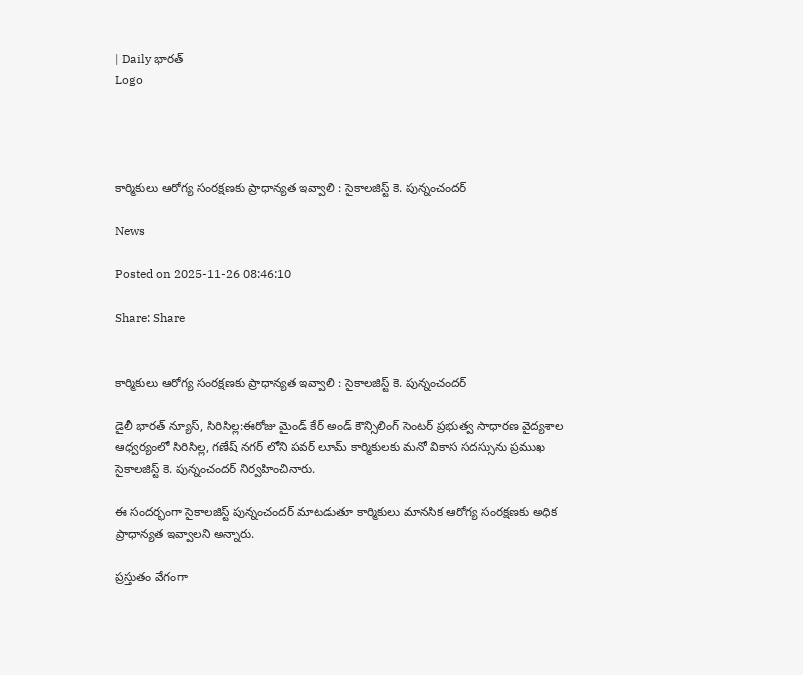| Daily భారత్
Logo




కార్మికులు ఆరోగ్య సంరక్షణకు ప్రాధాన్యత ఇవ్వాలి : సైకాలజిస్ట్ కె. పున్నంచందర్

News

Posted on 2025-11-26 08:46:10

Share: Share


కార్మికులు ఆరోగ్య సంరక్షణకు ప్రాధాన్యత ఇవ్వాలి : సైకాలజిస్ట్ కె. పున్నంచందర్

డైలీ భారత్ న్యూస్, సిరిసిల్ల:ఈరోజు మైండ్ కేర్ అండ్ కౌన్సిలింగ్ సెంటర్ ప్రభుత్వ సాధారణ వైద్యశాల ఆధ్వర్యంలో సిరిసిల్ల, గణేష్ నగర్ లోని పవర్ లూమ్ కార్మికులకు మనో వికాస సదస్సును ప్రముఖ సైకాలజిస్ట్ కె. పున్నంచందర్ నిర్వహించినారు.

ఈ సందర్భంగా సైకాలజిస్ట్ పున్నంచందర్ మాటడుతూ కార్మికులు మానసిక ఆరోగ్య సంరక్షణకు అధిక ప్రాధాన్యత ఇవ్వాలని అన్నారు.

ప్రస్తుతం వేగంగా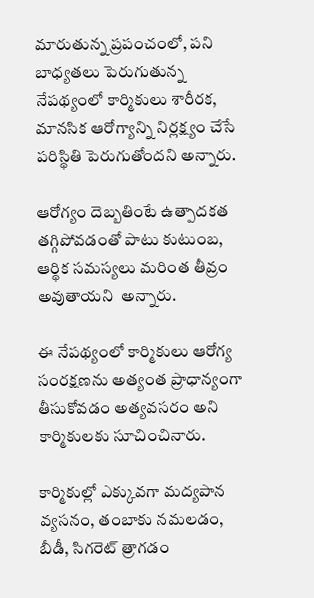మారుతున్న ప్రపంచంలో, పని బాధ్యతలు పెరుగుతున్న నేపథ్యంలో కార్మికులు శారీరక, మానసిక ఆరోగ్యాన్ని నిర్లక్ష్యం చేసే పరిస్థితి పెరుగుతోందని అన్నారు.

ఆరోగ్యం దెబ్బతింటే ఉత్పాదకత తగ్గిపోవడంతో పాటు కుటుంబ, ఆర్థిక సమస్యలు మరింత తీవ్రం అవుతాయని  అన్నారు.

ఈ నేపథ్యంలో కార్మికులు ఆరోగ్య సంరక్షణను అత్యంత ప్రాధాన్యంగా తీసుకోవడం అత్యవసరం అని కార్మికులకు సూచించినారు.

కార్మికుల్లో ఎక్కువగా మద్యపాన వ్యసనం, తంబాకు నమలడం, బీడీ, సిగరెట్ త్రాగడం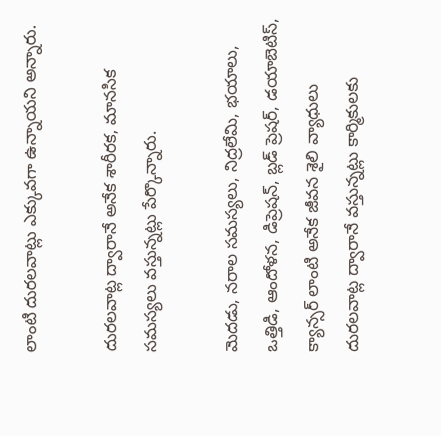లాంటి దురలవాట్లు ఎక్కువగా ఉన్నాయని అన్నారు.

దురలవాట్ల ద్వారానే అనేక శారీరక, మానసిక సమస్యలు వస్తున్నట్లు పేర్కొన్నారు.

మెదడు, నరాల సమస్యలు, నిద్రలేమి, భయాలు, ఒత్తిడి, ఆందోళన, డిప్రెషన్, బ్లడ్ ప్రెషర్, డయాబెటిస్, క్యాన్సర్ లాంటి అనేక జీవన శైలి వ్యాధులు  దురలవాట్ల ద్వారానే వస్తున్నట్లు కార్మికులకు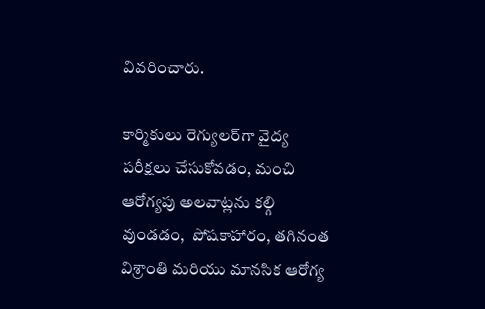వివరించారు.

కార్మికులు రెగ్యులర్‌గా వైద్య పరీక్షలు చేసుకోవడం, మంచి ఆరోగ్యపు అలవాట్లను కల్గి వుండడం,  పోషకాహారం, తగినంత విశ్రాంతి మరియు మానసిక ఆరోగ్య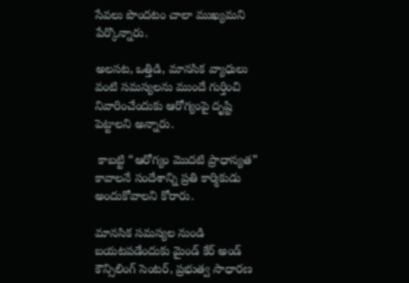సేవలు పొందటం చాలా ముఖ్యమని  పేర్కొన్నారు.

అలసట, ఒత్తిడి, మానసిక వ్యాధులు వంటి సమస్యలను ముందే గుర్తించి నివారించేందుకు ఆరోగ్యంపై దృష్టి  పెట్టాలని అన్నారు.

 కాబట్టి “ఆరోగ్యం మొదటి ప్రాధాన్యత” కావాలనే సందేశాన్ని ప్రతి కార్మికుడు అందుకోవాలని కోరారు.

మానసిక సమస్యల నుండి బయటపడేందుకు మైండ్ కేర్ అండ్ కౌన్సిలింగ్ సెంటర్, ప్రభుత్వ సాధారణ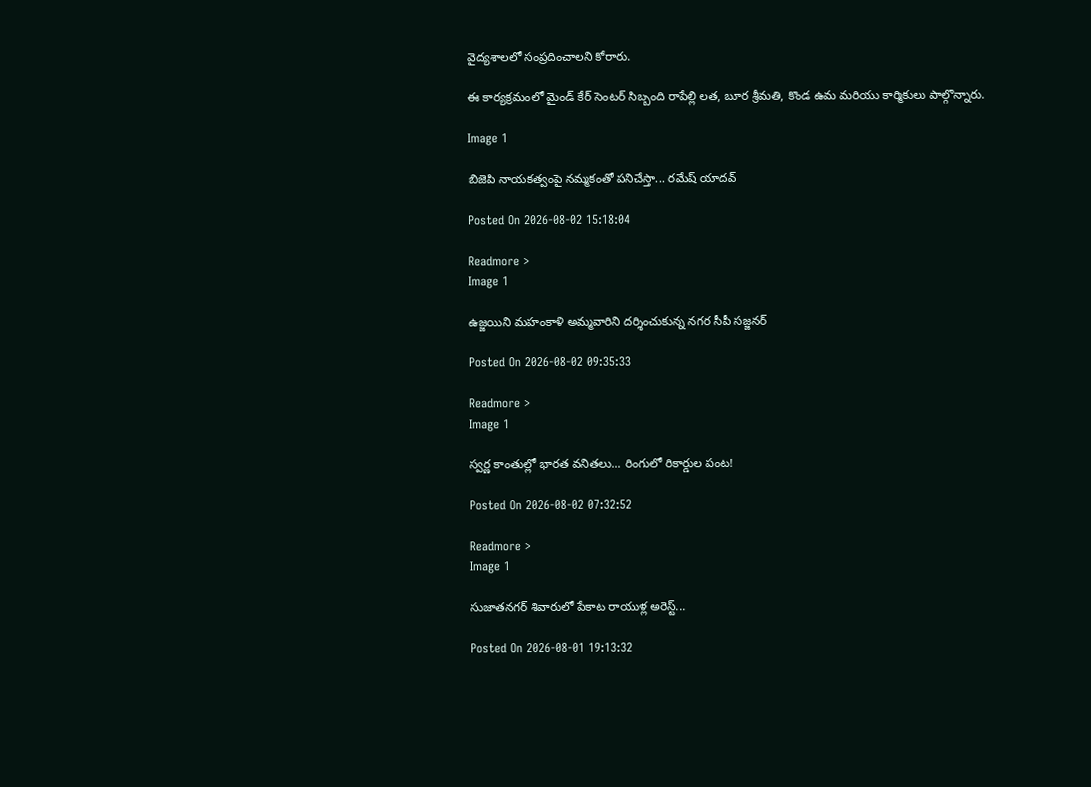వైద్యశాలలో సంప్రదించాలని కోరారు.

ఈ కార్యక్రమంలో మైండ్ కేర్ సెంటర్ సిబ్బంది రాపేల్లి లత, బూర శ్రీమతి, కొండ ఉమ మరియు కార్మికులు పాల్గొన్నారు.

Image 1

బిజెపి నాయకత్వంపై నమ్మకంతో పనిచేస్తా... రమేష్ యాదవ్

Posted On 2026-08-02 15:18:04

Readmore >
Image 1

ఉజ్జయిని మహంకాళి అమ్మవారిని దర్శించుకున్న నగర సీపీ సజ్జనర్

Posted On 2026-08-02 09:35:33

Readmore >
Image 1

స్వర్ణ కాంతుల్లో భారత వనితలు... రింగులో రికార్డుల పంట!

Posted On 2026-08-02 07:32:52

Readmore >
Image 1

సుజాతనగర్ శివారులో పేకాట రాయుళ్ల అరెస్ట్...

Posted On 2026-08-01 19:13:32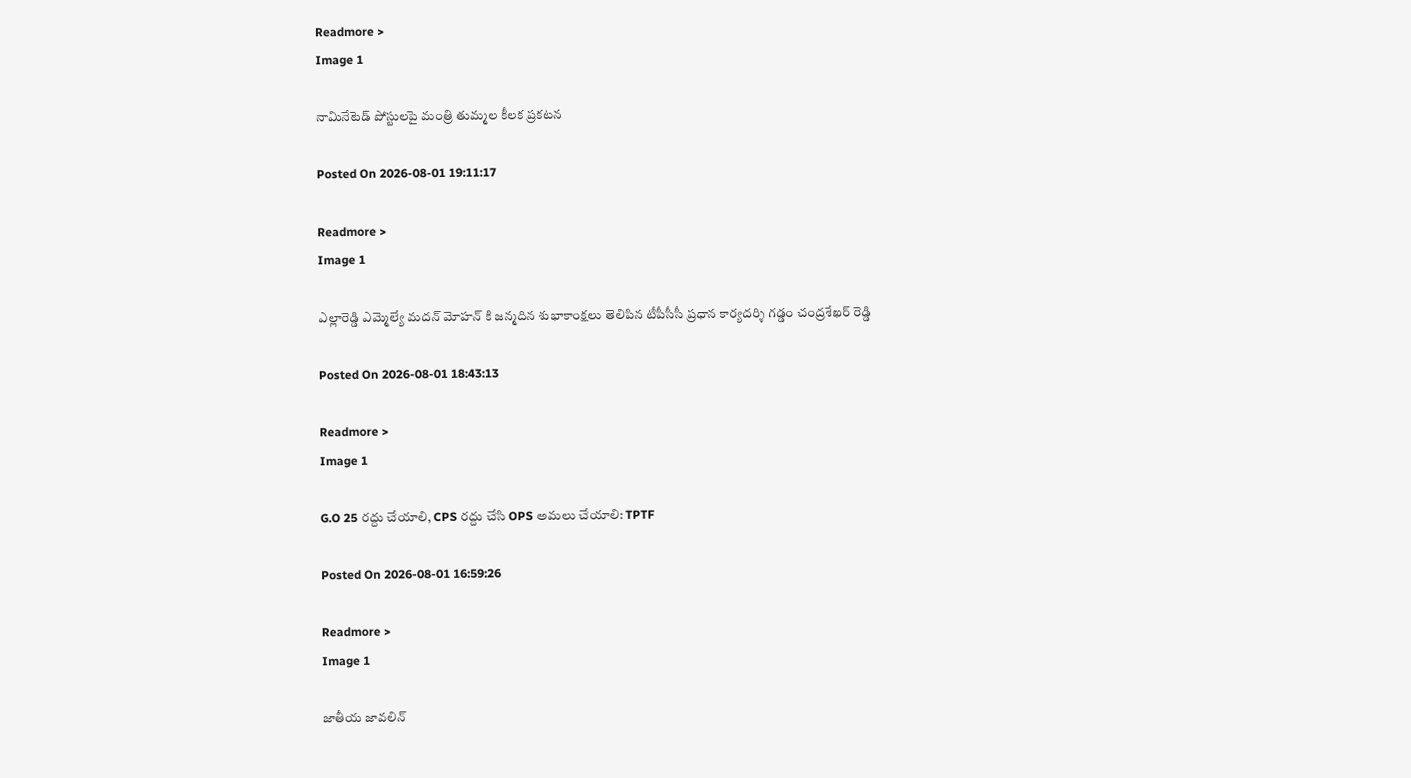Readmore >
Image 1

నామినేటెడ్ పోస్టులపై మంత్రి తుమ్మల కీలక ప్రకటన

Posted On 2026-08-01 19:11:17

Readmore >
Image 1

ఎల్లారెడ్డి ఎమ్మెల్యే మదన్ మోహన్ కి జన్మదిన శుభాకాంక్షలు తెలిపిన టీపీసీసీ ప్రధాన కార్యదర్శి గడ్డం చంద్రశేఖర్ రెడ్డి

Posted On 2026-08-01 18:43:13

Readmore >
Image 1

G.O 25 రద్దు చేయాలి, CPS రద్దు చేసి OPS అమలు చేయాలి: TPTF

Posted On 2026-08-01 16:59:26

Readmore >
Image 1

జాతీయ జావలిన్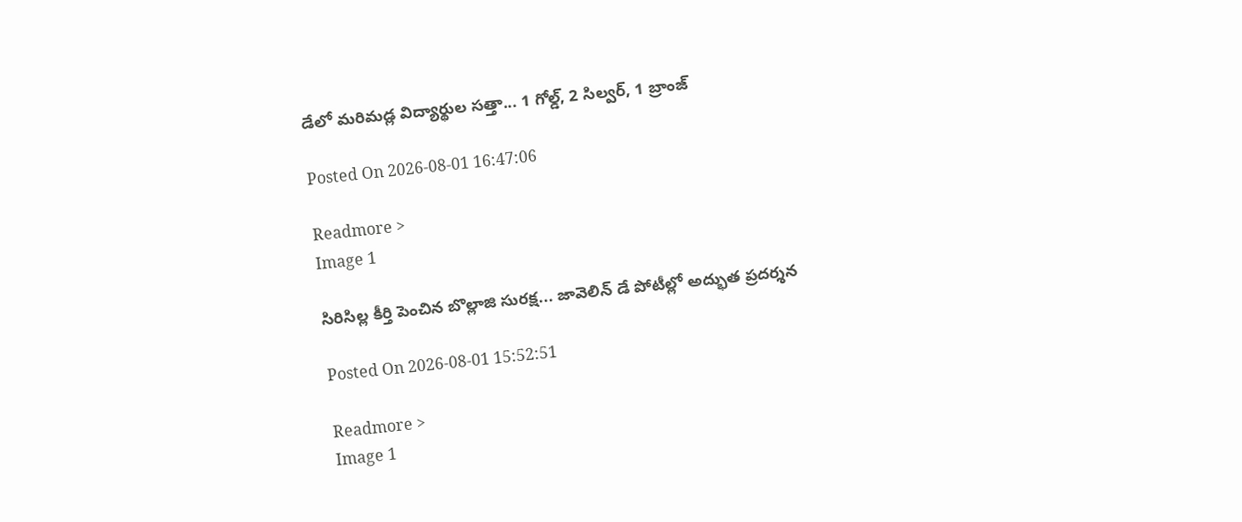డేలో మరిమడ్ల విద్యార్థుల సత్తా... 1 గోల్డ్, 2 సిల్వర్, 1 బ్రాంజ్

Posted On 2026-08-01 16:47:06

Readmore >
Image 1

సిరిసిల్ల కీర్తి పెంచిన బొల్లాజి సురక్ష... జావెలిన్ డే పోటీల్లో అద్భుత ప్రదర్శన

Posted On 2026-08-01 15:52:51

Readmore >
Image 1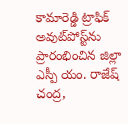కామారెడ్డి ట్రాఫిక్ అవుట్‌పోస్ట్‌ను ప్రారంభించిన జిల్లా ఎస్పీ యం. రాజేష్ చంద్ర,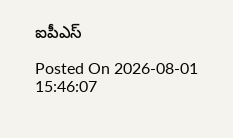ఐపీఎస్

Posted On 2026-08-01 15:46:07